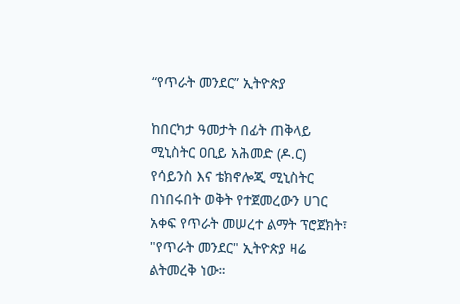“የጥራት መንደር” ኢትዮጵያ

ከበርካታ ዓመታት በፊት ጠቅላይ ሚኒስትር ዐቢይ አሕመድ (ዶ.ር) የሳይንስ እና ቴክኖሎጂ ሚኒስትር በነበሩበት ወቅት የተጀመረውን ሀገር አቀፍ የጥራት መሠረተ ልማት ፕሮጀክት፣ "የጥራት መንደር" ኢትዮጵያ ዛሬ ልትመረቅ ነው።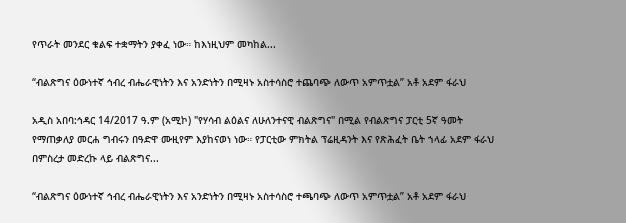የጥራት መንደር ቁልፍ ተቋማትን ያቀፈ ነው። ከእነዚህም መካከል...

“ብልጽግና ዕውነተኛ ኅብረ ብሔራዊነትን እና አንድነትን በሚዛኑ አስተሳስሮ ተጨባጭ ለውጥ አምጥቷል” አቶ አደም ፋራህ

አዲስ አበባ:ኅዳር 14/2017 ዓ.ም (አሚኮ) "የሃሳብ ልዕልና ለሁለንተናዊ ብልጽግና" በሚል የብልጽግና ፓርቲ 5ኛ ዓመት የማጠቃለያ መርሐ ግብሩን በዓድዋ ሙዚየም እያከናወነ ነው። የፓርቲው ምክትል ፕሬዚዳንት እና የጽሕፈት ቤት ኀላፊ አደም ፋራህ በምስረታ መድረኩ ላይ ብልጽግና...

“ብልጽግና ዕውነተኛ ኅብረ ብሔራዊነትን እና አንድነትን በሚዛኑ አስተሳስሮ ተጫባጭ ለውጥ አምጥቷል” አቶ አደም ፋራህ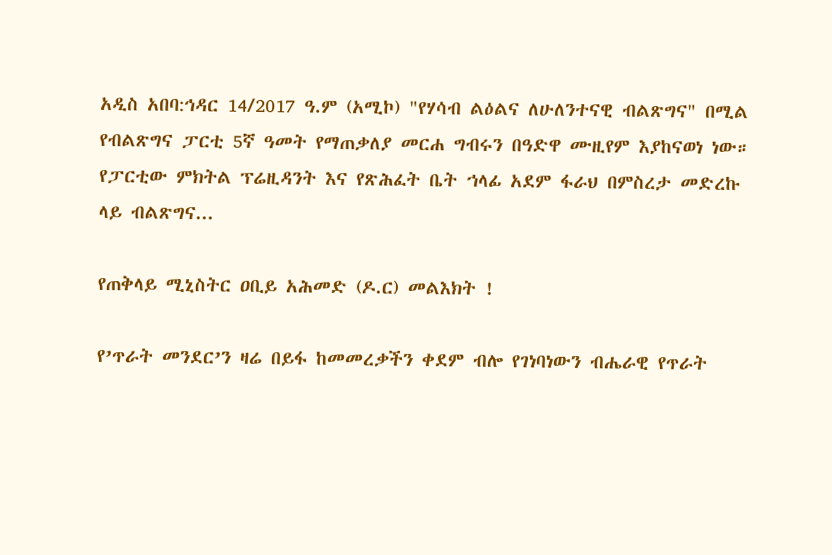አዲስ አበባ:ኅዳር 14/2017 ዓ.ም (አሚኮ) "የሃሳብ ልዕልና ለሁለንተናዊ ብልጽግና" በሚል የብልጽግና ፓርቲ 5ኛ ዓመት የማጠቃለያ መርሐ ግብሩን በዓድዋ ሙዚየም እያከናወነ ነው። የፓርቲው ምክትል ፕሬዚዳንት እና የጽሕፈት ቤት ኀላፊ አደም ፋራህ በምስረታ መድረኩ ላይ ብልጽግና...

የጠቅላይ ሚኒስትር ዐቢይ አሕመድ (ዶ.ር) መልእክት !

የ’ጥራት መንደር’ን ዛሬ በይፋ ከመመረቃችን ቀደም ብሎ የገነባነውን ብሔራዊ የጥራት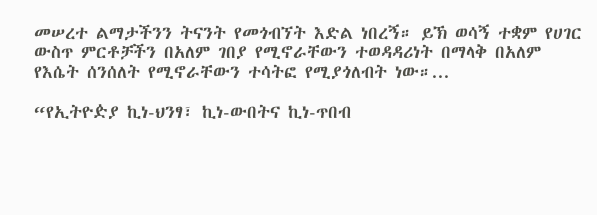መሠረተ ልማታችንን ትናንት የመጎብኘት እድል ነበረኝ። ይኽ ወሳኝ ተቋም የሀገር ውስጥ ምርቶቻችን በአለም ገበያ የሚኖራቸውን ተወዳዳሪነት በማላቅ በአለም የእሴት ሰንሰለት የሚኖራቸውን ተሳትፎ የሚያጎለብት ነው።...

“የኢትዮዽያ ኪነ-ህንፃ፣ ኪነ-ውበትና ኪነ-ጥበብ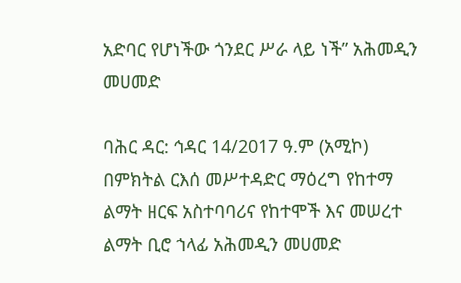አድባር የሆነችው ጎንደር ሥራ ላይ ነች” አሕመዲን መሀመድ

ባሕር ዳር: ኅዳር 14/2017 ዓ.ም (አሚኮ) በምክትል ርእሰ መሥተዳድር ማዕረግ የከተማ ልማት ዘርፍ አስተባባሪና የከተሞች እና መሠረተ ልማት ቢሮ ኀላፊ አሕመዲን መሀመድ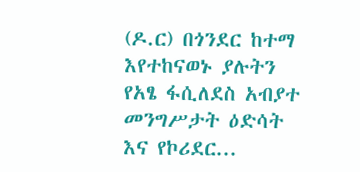(ዶ.ር) በጎንደር ከተማ እየተከናወኑ ያሉትን የአፄ ፋሲለደስ አብያተ መንግሥታት ዕድሳት እና የኮሪደር...